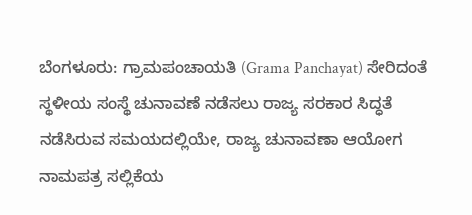ಬೆಂಗಳೂರು: ಗ್ರಾಮಪಂಚಾಯತಿ (Grama Panchayat) ಸೇರಿದಂತೆ ಸ್ಥಳೀಯ ಸಂಸ್ಥೆ ಚುನಾವಣೆ ನಡೆಸಲು ರಾಜ್ಯ ಸರಕಾರ ಸಿದ್ಧತೆ ನಡೆಸಿರುವ ಸಮಯದಲ್ಲಿಯೇ, ರಾಜ್ಯ ಚುನಾವಣಾ ಆಯೋಗ ನಾಮಪತ್ರ ಸಲ್ಲಿಕೆಯ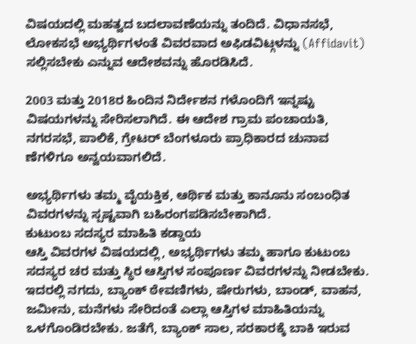ವಿಷಯದಲ್ಲಿ ಮಹತ್ವದ ಬದಲಾವಣೆಯನ್ನು ತಂದಿದೆ. ವಿಧಾನಸಭೆ, ಲೋಕಸಭೆ ಅಭ್ಯರ್ಥಿಗಳಂತೆ ವಿವರವಾದ ಅಫಿಡವಿಟ್ಗಳನ್ನು (Affidavit) ಸಲ್ಲಿಸಬೇಕು ಎನ್ನುವ ಆದೇಶವನ್ನು ಹೊರಡಿಸಿದೆ.

2003 ಮತ್ತು 2018ರ ಹಿಂದಿನ ನಿರ್ದೇಶನ ಗಳೊಂದಿಗೆ ಇನ್ನಷ್ಟು ವಿಷಯಗಳನ್ನು ಸೇರಿಸಲಾಗಿದೆ. ಈ ಆದೇಶ ಗ್ರಾಮ ಪಂಚಾಯತಿ, ನಗರಸಭೆ, ಪಾಲಿಕೆ, ಗ್ರೇಟರ್ ಬೆಂಗಳೂರು ಪ್ರಾಧಿಕಾರದ ಚುನಾವ ಣೆಗಳಿಗೂ ಅನ್ವಯವಾಗಲಿದೆ.

ಅಭ್ಯರ್ಥಿಗಳು ತಮ್ಮ ವೈಯಕ್ತಿಕ, ಆರ್ಥಿಕ ಮತ್ತು ಕಾನೂನು ಸಂಬಂಧಿತ ವಿವರಗಳನ್ನು ಸ್ಪಷ್ಟವಾಗಿ ಬಹಿರಂಗಪಡಿಸಬೇಕಾಗಿದೆ.
ಕುಟುಂಬ ಸದಸ್ಯರ ಮಾಹಿತಿ ಕಡ್ಡಾಯ
ಆಸ್ತಿ ವಿವರಗಳ ವಿಷಯದಲ್ಲಿ, ಅಭ್ಯರ್ಥಿಗಳು ತಮ್ಮ ಹಾಗೂ ಕುಟುಂಬ ಸದಸ್ಯರ ಚರ ಮತ್ತು ಸ್ಥಿರ ಆಸ್ತಿಗಳ ಸಂಪೂರ್ಣ ವಿವರಗಳನ್ನು ನೀಡಬೇಕು.
ಇದರಲ್ಲಿ ನಗದು, ಬ್ಯಾಂಕ್ ಠೇವಣಿಗಳು, ಷೇರುಗಳು, ಬಾಂಡ್, ವಾಹನ, ಜಮೀನು, ಮನೆಗಳು ಸೇರಿದಂತೆ ಎಲ್ಲಾ ಆಸ್ತಿಗಳ ಮಾಹಿತಿಯನ್ನು ಒಳಗೊಂಡಿರಬೇಕು. ಜತೆಗೆ, ಬ್ಯಾಂಕ್ ಸಾಲ, ಸರಕಾರಕ್ಕೆ ಬಾಕಿ ಇರುವ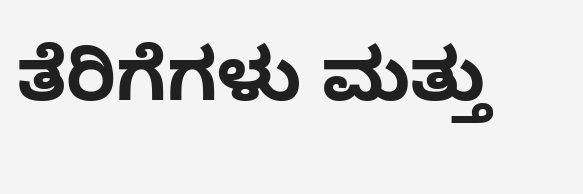ತೆರಿಗೆಗಳು ಮತ್ತು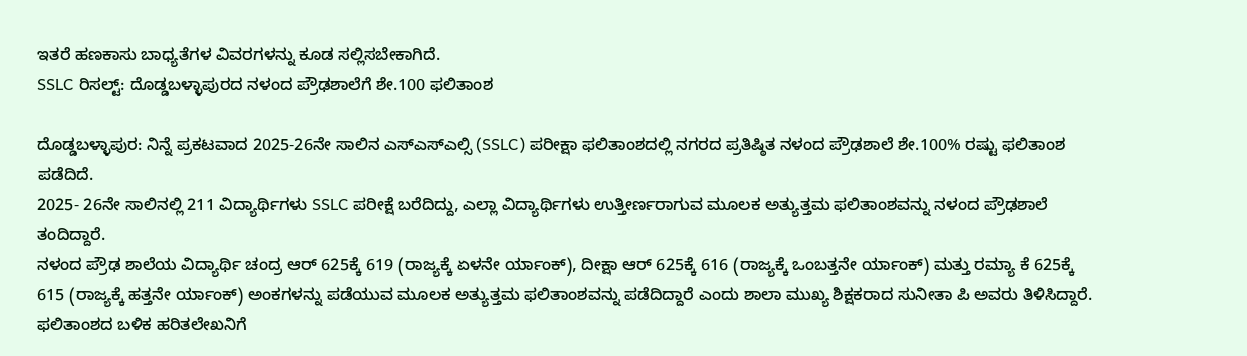ಇತರೆ ಹಣಕಾಸು ಬಾಧ್ಯತೆಗಳ ವಿವರಗಳನ್ನು ಕೂಡ ಸಲ್ಲಿಸಬೇಕಾಗಿದೆ.
SSLC ರಿಸಲ್ಟ್: ದೊಡ್ಡಬಳ್ಳಾಪುರದ ನಳಂದ ಪ್ರೌಢಶಾಲೆಗೆ ಶೇ.100 ಫಲಿತಾಂಶ

ದೊಡ್ಡಬಳ್ಳಾಪುರ: ನಿನ್ನೆ ಪ್ರಕಟವಾದ 2025-26ನೇ ಸಾಲಿನ ಎಸ್ಎಸ್ಎಲ್ಸಿ (SSLC) ಪರೀಕ್ಷಾ ಫಲಿತಾಂಶದಲ್ಲಿ ನಗರದ ಪ್ರತಿಷ್ಠಿತ ನಳಂದ ಪ್ರೌಢಶಾಲೆ ಶೇ.100% ರಷ್ಟು ಫಲಿತಾಂಶ ಪಡೆದಿದೆ.
2025- 26ನೇ ಸಾಲಿನಲ್ಲಿ 211 ವಿದ್ಯಾರ್ಥಿಗಳು SSLC ಪರೀಕ್ಷೆ ಬರೆದಿದ್ದು, ಎಲ್ಲಾ ವಿದ್ಯಾರ್ಥಿಗಳು ಉತ್ತೀರ್ಣರಾಗುವ ಮೂಲಕ ಅತ್ಯುತ್ತಮ ಫಲಿತಾಂಶವನ್ನು ನಳಂದ ಪ್ರೌಢಶಾಲೆ ತಂದಿದ್ದಾರೆ.
ನಳಂದ ಪ್ರೌಢ ಶಾಲೆಯ ವಿದ್ಯಾರ್ಥಿ ಚಂದ್ರ ಆರ್ 625ಕ್ಕೆ 619 (ರಾಜ್ಯಕ್ಕೆ ಏಳನೇ ರ್ಯಾಂಕ್), ದೀಕ್ಷಾ ಆರ್ 625ಕ್ಕೆ 616 (ರಾಜ್ಯಕ್ಕೆ ಒಂಬತ್ತನೇ ರ್ಯಾಂಕ್) ಮತ್ತು ರಮ್ಯಾ ಕೆ 625ಕ್ಕೆ 615 (ರಾಜ್ಯಕ್ಕೆ ಹತ್ತನೇ ರ್ಯಾಂಕ್) ಅಂಕಗಳನ್ನು ಪಡೆಯುವ ಮೂಲಕ ಅತ್ಯುತ್ತಮ ಫಲಿತಾಂಶವನ್ನು ಪಡೆದಿದ್ದಾರೆ ಎಂದು ಶಾಲಾ ಮುಖ್ಯ ಶಿಕ್ಷಕರಾದ ಸುನೀತಾ ಪಿ ಅವರು ತಿಳಿಸಿದ್ದಾರೆ.
ಫಲಿತಾಂಶದ ಬಳಿಕ ಹರಿತಲೇಖನಿಗೆ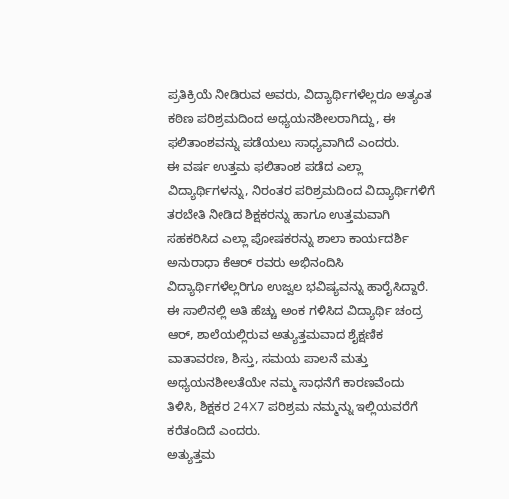ಪ್ರತಿಕ್ರಿಯೆ ನೀಡಿರುವ ಅವರು, ವಿದ್ಯಾರ್ಥಿಗಳೆಲ್ಲರೂ ಅತ್ಯಂತ ಕಠಿಣ ಪರಿಶ್ರಮದಿಂದ ಅಧ್ಯಯನಶೀಲರಾಗಿದ್ದು, ಈ ಫಲಿತಾಂಶವನ್ನು ಪಡೆಯಲು ಸಾಧ್ಯವಾಗಿದೆ ಎಂದರು.
ಈ ವರ್ಷ ಉತ್ತಮ ಫಲಿತಾಂಶ ಪಡೆದ ಎಲ್ಲಾ ವಿದ್ಯಾರ್ಥಿಗಳನ್ನು, ನಿರಂತರ ಪರಿಶ್ರಮದಿಂದ ವಿದ್ಯಾರ್ಥಿಗಳಿಗೆ ತರಬೇತಿ ನೀಡಿದ ಶಿಕ್ಷಕರನ್ನು ಹಾಗೂ ಉತ್ತಮವಾಗಿ ಸಹಕರಿಸಿದ ಎಲ್ಲಾ ಪೋಷಕರನ್ನು ಶಾಲಾ ಕಾರ್ಯದರ್ಶಿ ಅನುರಾಧಾ ಕೆಆರ್ ರವರು ಅಭಿನಂದಿಸಿ ವಿದ್ಯಾರ್ಥಿಗಳೆಲ್ಲರಿಗೂ ಉಜ್ವಲ ಭವಿಷ್ಯವನ್ನು ಹಾರೈಸಿದ್ದಾರೆ.
ಈ ಸಾಲಿನಲ್ಲಿ ಅತಿ ಹೆಚ್ಚು ಅಂಕ ಗಳಿಸಿದ ವಿದ್ಯಾರ್ಥಿ ಚಂದ್ರ ಆರ್, ಶಾಲೆಯಲ್ಲಿರುವ ಅತ್ಯುತ್ತಮವಾದ ಶೈಕ್ಷಣಿಕ ವಾತಾವರಣ, ಶಿಸ್ತು, ಸಮಯ ಪಾಲನೆ ಮತ್ತು ಅಧ್ಯಯನಶೀಲತೆಯೇ ನಮ್ಮ ಸಾಧನೆಗೆ ಕಾರಣವೆಂದು ತಿಳಿಸಿ, ಶಿಕ್ಷಕರ 24X7 ಪರಿಶ್ರಮ ನಮ್ಮನ್ನು ಇಲ್ಲಿಯವರೆಗೆ ಕರೆತಂದಿದೆ ಎಂದರು.
ಅತ್ಯುತ್ತಮ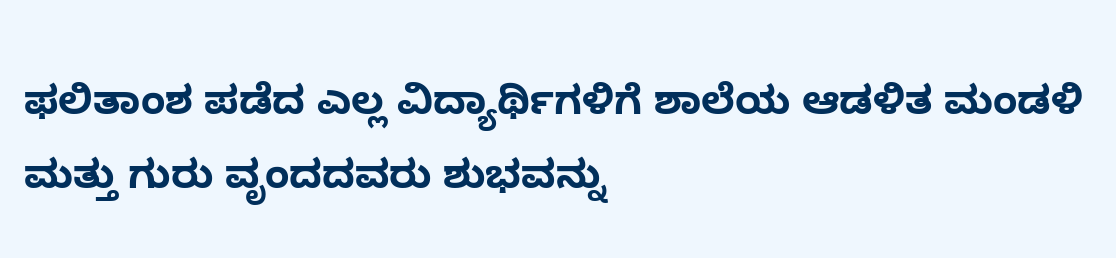ಫಲಿತಾಂಶ ಪಡೆದ ಎಲ್ಲ ವಿದ್ಯಾರ್ಥಿಗಳಿಗೆ ಶಾಲೆಯ ಆಡಳಿತ ಮಂಡಳಿ ಮತ್ತು ಗುರು ವೃಂದದವರು ಶುಭವನ್ನು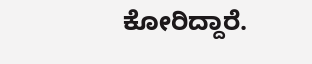ಕೋರಿದ್ದಾರೆ.